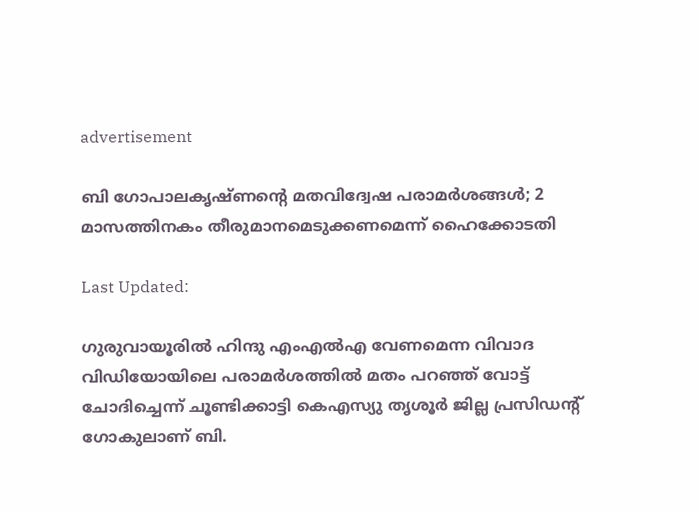advertisement

ബി ഗോപാലകൃഷ്ണന്റെ മതവിദ്വേഷ പരാമർശങ്ങൾ‌; 2 മാസത്തിനകം തീരുമാനമെടുക്കണമെന്ന് ഹൈക്കോടതി

Last Updated:

ഗുരുവായൂരില്‍ ഹിന്ദു എംഎല്‍എ വേണമെന്ന വിവാദ വിഡിയോയിലെ പരാമര്‍ശത്തിൽ മതം പറഞ്ഞ് വോട്ട് ചോദിച്ചെന്ന് ചൂണ്ടിക്കാട്ടി കെഎസ്യു തൃശൂര്‍ ജില്ല പ്രസിഡന്റ് ഗോകുലാണ് ബി.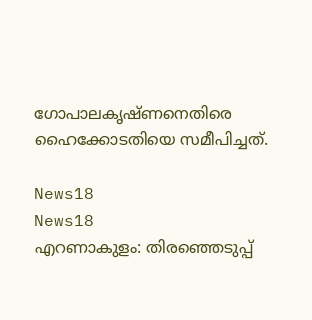ഗോപാലകൃഷ്ണനെതിരെ ഹൈക്കോടതിയെ സമീപിച്ചത്.

News18
News18
എറണാകുളം: തിരഞ്ഞെടുപ്പ്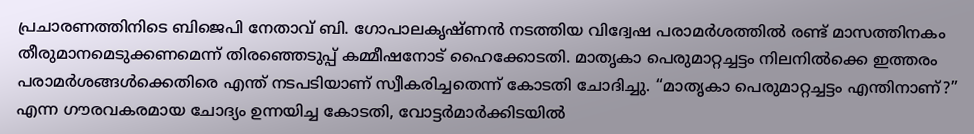പ്രചാരണത്തിനിടെ ബിജെപി നേതാവ് ബി. ഗോപാലകൃഷ്ണൻ നടത്തിയ വിദ്വേഷ പരാമർശത്തിൽ രണ്ട് മാസത്തിനകം തീരുമാനമെടുക്കണമെന്ന് തിരഞ്ഞെടുപ്പ് കമ്മീഷനോട് ഹൈക്കോടതി. മാതൃകാ പെരുമാറ്റച്ചട്ടം നിലനിൽക്കെ ഇത്തരം പരാമർശങ്ങൾക്കെതിരെ എന്ത് നടപടിയാണ് സ്വീകരിച്ചതെന്ന് കോടതി ചോദിച്ചു. “മാതൃകാ പെരുമാറ്റച്ചട്ടം എന്തിനാണ്?” എന്ന ഗൗരവകരമായ ചോദ്യം ഉന്നയിച്ച കോടതി, വോട്ടർമാർക്കിടയിൽ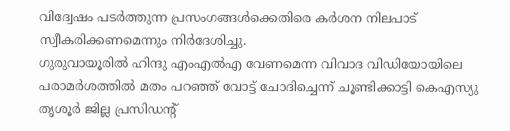വിദ്വേഷം പടർത്തുന്ന പ്രസംഗങ്ങൾക്കെതിരെ കർശന നിലപാട് സ്വീകരിക്കണമെന്നും നിർദേശിച്ചു.
ഗുരുവായൂരില്‍ ഹിന്ദു എംഎല്‍എ വേണമെന്ന വിവാദ വിഡിയോയിലെ പരാമര്‍ശത്തിൽ മതം പറഞ്ഞ് വോട്ട് ചോദിച്ചെന്ന് ചൂണ്ടിക്കാട്ടി കെഎസ്യു തൃശൂര്‍ ജില്ല പ്രസിഡന്റ്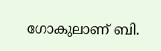ഗോകുലാണ് ബി.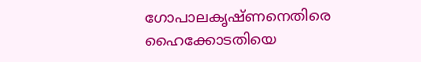ഗോപാലകൃഷ്ണനെതിരെ ഹൈക്കോടതിയെ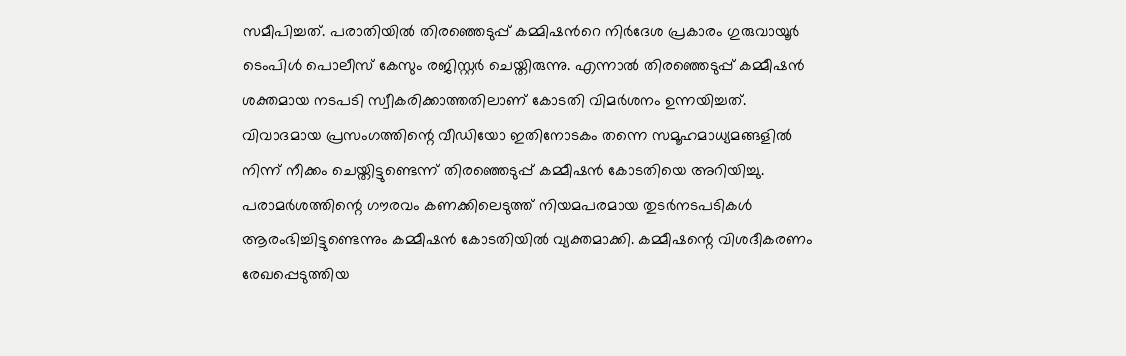സമീപിച്ചത്. പരാതിയില്‍ തിരഞ്ഞെടുപ്പ് കമ്മിഷന്‍റെ നിര്‍ദേശ പ്രകാരം ഗുരുവായൂര്‍ ടെംപിള്‍ പൊലീസ് കേസും രജിസ്റ്റര്‍ ചെയ്തിരുന്നു. എന്നാൽ തിരഞ്ഞെടുപ്പ് കമ്മീഷൻ ശക്തമായ നട‌പടി സ്വീകരിക്കാത്തതിലാണ് കോടതി വിമർശനം ഉന്നയിച്ചത്.
വിവാദമായ പ്രസംഗത്തിന്റെ വീഡിയോ ഇതിനോടകം തന്നെ സമൂഹമാധ്യമങ്ങളിൽ നിന്ന് നീക്കം ചെയ്തിട്ടുണ്ടെന്ന് തിരഞ്ഞെടുപ്പ് കമ്മീഷൻ കോടതിയെ അറിയിച്ചു. പരാമർശത്തിന്റെ ഗൗരവം കണക്കിലെടുത്ത് നിയമപരമായ തുടർനടപടികൾ ആരംഭിച്ചിട്ടുണ്ടെന്നും കമ്മീഷൻ കോടതിയിൽ വ്യക്തമാക്കി. കമ്മീഷന്റെ വിശദീകരണം രേഖപ്പെടുത്തിയ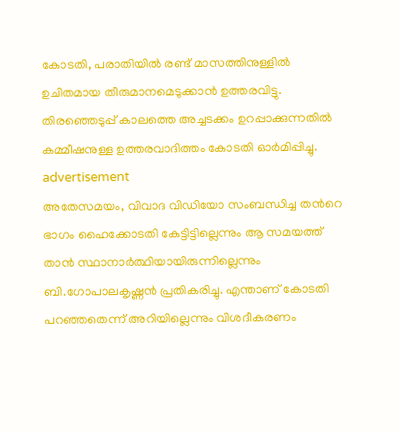കോടതി, പരാതിയിൽ രണ്ട് മാസത്തിനുള്ളിൽ ഉചിതമായ തീരുമാനമെടുക്കാൻ ഉത്തരവിട്ടു. തിരഞ്ഞെടുപ്പ് കാലത്തെ അച്ചടക്കം ഉറപ്പാക്കുന്നതിൽ കമ്മീഷനുള്ള ഉത്തരവാദിത്തം കോടതി ഓർമിപ്പിച്ചു.
advertisement
അതേസമയം, വിവാദ വിഡിയോ സംബന്ധിച്ച തന്‍റെ ഭാഗം ഹൈക്കോടതി കേട്ടിട്ടില്ലെന്നും ആ സമയത്ത് താന്‍ സ്ഥാനാര്‍ത്ഥിയായിരുന്നില്ലെന്നും ബി.ഗോപാലകൃഷ്ണന്‍ പ്രതികരിച്ചു. എന്താണ് കോടതി പറഞ്ഞതെന്ന് അറിയില്ലെന്നും വിശദീകരണം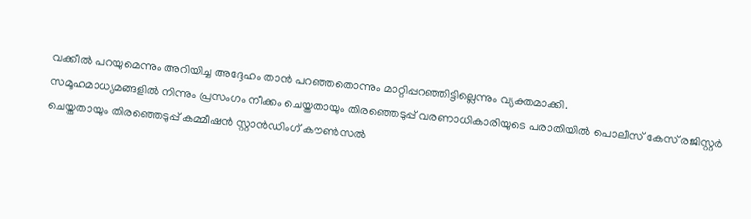വക്കീല്‍ പറയുമെന്നും അറിയിച്ച അദ്ദേഹം താന്‍ പറഞ്ഞതൊന്നും മാറ്റിപ്പറഞ്ഞിട്ടില്ലെന്നും വ്യക്തമാക്കി.
സമൂഹമാധ്യമങ്ങളിൽ നിന്നും പ്രസംഗം നീക്കം ചെയ്തതായും തിരഞ്ഞെടുപ്പ് വരണാധികാരിയുടെ പരാതിയിൽ പൊലീസ് കേസ് രജിസ്റ്റർ ചെയ്തതായും തിരഞ്ഞെടുപ്പ് കമ്മീഷൻ സ്റ്റാൻഡിംഗ് കൗൺസൽ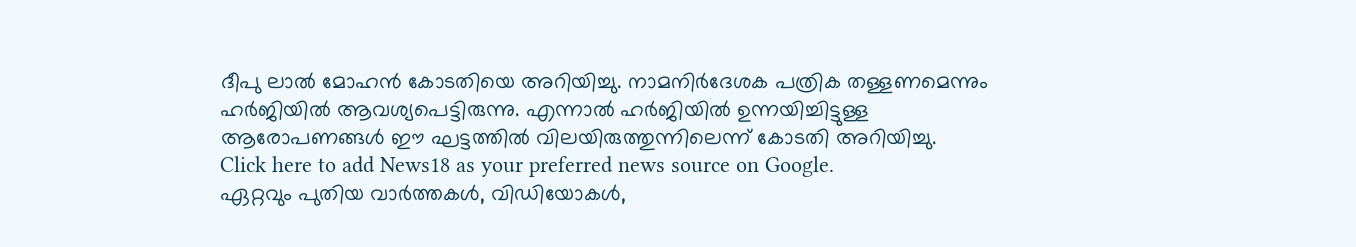ദീപു ലാൽ മോഹൻ കോടതിയെ അറിയിച്ചു. നാമനിർദേശക പത്രിക തള്ളണമെന്നും ഹർജിയിൽ ആവശ്യപെട്ടിരുന്നു. എന്നാൽ ഹർജിയിൽ ഉന്നയിച്ചിട്ടുള്ള ആരോപണങ്ങൾ ഈ ഘട്ടത്തിൽ വിലയിരുത്തുന്നിലെന്ന് കോടതി അറിയിച്ചു.
Click here to add News18 as your preferred news source on Google.
ഏറ്റവും പുതിയ വാർത്തകൾ, വിഡിയോകൾ,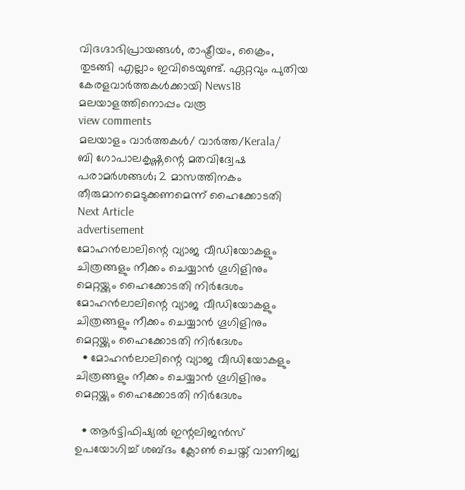വിദഗ്ദാഭിപ്രായങ്ങൾ, രാഷ്ട്രീയം, ക്രൈം, തുടങ്ങി എല്ലാം ഇവിടെയുണ്ട്. ഏറ്റവും പുതിയ കേരളവാർത്തകൾക്കായി News18 മലയാളത്തിനൊപ്പം വരൂ
view comments
മലയാളം വാർത്തകൾ/ വാർത്ത/Kerala/
ബി ഗോപാലകൃഷ്ണന്റെ മതവിദ്വേഷ പരാമർശങ്ങൾ‌; 2 മാസത്തിനകം തീരുമാനമെടുക്കണമെന്ന് ഹൈക്കോടതി
Next Article
advertisement
മോഹൻലാലിന്റെ വ്യാജ വീഡിയോകളും ചിത്രങ്ങളും നീക്കം ചെയ്യാൻ ഗൂഗിളിനും മെറ്റയ്ക്കും ഹൈക്കോടതി നിർദേശം
മോഹൻലാലിന്റെ വ്യാജ വീഡിയോകളും ചിത്രങ്ങളും നീക്കം ചെയ്യാൻ ഗൂഗിളിനും മെറ്റയ്ക്കും ഹൈക്കോടതി നിർദേശം
  • മോഹൻലാലിന്റെ വ്യാജ വീഡിയോകളും ചിത്രങ്ങളും നീക്കം ചെയ്യാൻ ഗൂഗിളിനും മെറ്റയ്ക്കും ഹൈക്കോടതി നിർദേശം

  • ആർട്ടിഫിഷ്യൽ ഇന്റലിജൻസ് ഉപയോഗിച്ച് ശബ്ദം ക്ലോൺ ചെയ്ത് വാണിജ്യ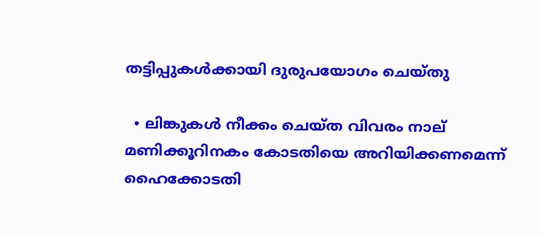തട്ടിപ്പുകൾക്കായി ദുരുപയോഗം ചെയ്തു

  • ലിങ്കുകൾ നീക്കം ചെയ്ത വിവരം നാല് മണിക്കൂറിനകം കോടതിയെ അറിയിക്കണമെന്ന് ഹൈക്കോടതി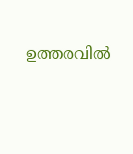ഉത്തരവിൽ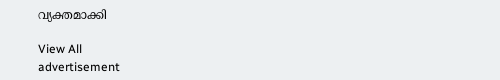വ്യക്തമാക്കി

View All
advertisement